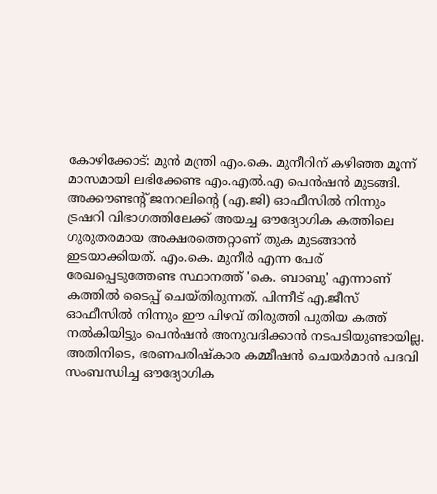കോഴിക്കോട്: മുൻ മന്ത്രി എം.കെ. മുനീറിന് കഴിഞ്ഞ മൂന്ന് മാസമായി ലഭിക്കേണ്ട എം.എൽ.എ പെൻഷൻ മുടങ്ങി. അക്കൗണ്ടന്റ് ജനറലിന്റെ (എ.ജി) ഓഫീസിൽ നിന്നും ട്രഷറി വിഭാഗത്തിലേക്ക് അയച്ച ഔദ്യോഗിക കത്തിലെ ഗുരുതരമായ അക്ഷരത്തെറ്റാണ് തുക മുടങ്ങാൻ ഇടയാക്കിയത്. എം.കെ. മുനീർ എന്ന പേര് രേഖപ്പെടുത്തേണ്ട സ്ഥാനത്ത് 'കെ. ബാബു' എന്നാണ് കത്തിൽ ടൈപ്പ് ചെയ്തിരുന്നത്. പിന്നീട് എ.ജീസ് ഓഫീസിൽ നിന്നും ഈ പിഴവ് തിരുത്തി പുതിയ കത്ത് നൽകിയിട്ടും പെൻഷൻ അനുവദിക്കാൻ നടപടിയുണ്ടായില്ല.
അതിനിടെ, ഭരണപരിഷ്കാര കമ്മീഷൻ ചെയർമാൻ പദവി സംബന്ധിച്ച ഔദ്യോഗിക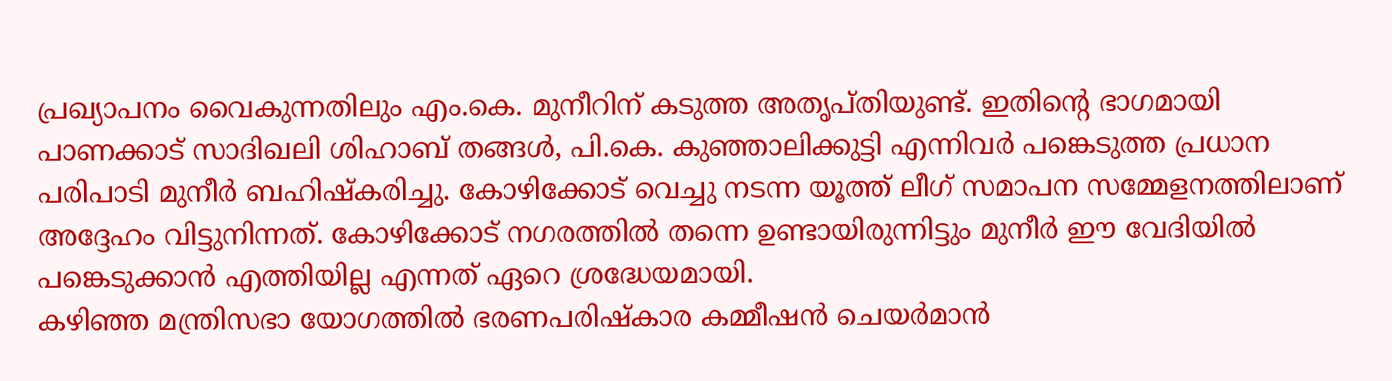പ്രഖ്യാപനം വൈകുന്നതിലും എം.കെ. മുനീറിന് കടുത്ത അതൃപ്തിയുണ്ട്. ഇതിന്റെ ഭാഗമായി പാണക്കാട് സാദിഖലി ശിഹാബ് തങ്ങൾ, പി.കെ. കുഞ്ഞാലിക്കുട്ടി എന്നിവർ പങ്കെടുത്ത പ്രധാന പരിപാടി മുനീർ ബഹിഷ്കരിച്ചു. കോഴിക്കോട് വെച്ചു നടന്ന യൂത്ത് ലീഗ് സമാപന സമ്മേളനത്തിലാണ് അദ്ദേഹം വിട്ടുനിന്നത്. കോഴിക്കോട് നഗരത്തിൽ തന്നെ ഉണ്ടായിരുന്നിട്ടും മുനീർ ഈ വേദിയിൽ പങ്കെടുക്കാൻ എത്തിയില്ല എന്നത് ഏറെ ശ്രദ്ധേയമായി.
കഴിഞ്ഞ മന്ത്രിസഭാ യോഗത്തിൽ ഭരണപരിഷ്കാര കമ്മീഷൻ ചെയർമാൻ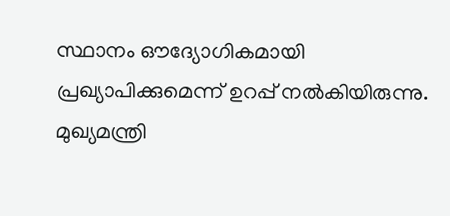സ്ഥാനം ഔദ്യോഗികമായി പ്രഖ്യാപിക്കുമെന്ന് ഉറപ്പ് നൽകിയിരുന്നു. മുഖ്യമന്ത്രി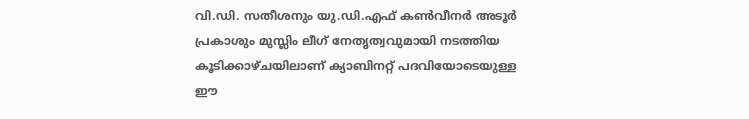വി.ഡി. സതീശനും യു.ഡി.എഫ് കൺവീനർ അടൂർ പ്രകാശും മുസ്ലിം ലീഗ് നേതൃത്വവുമായി നടത്തിയ കൂടിക്കാഴ്ചയിലാണ് ക്യാബിനറ്റ് പദവിയോടെയുള്ള ഈ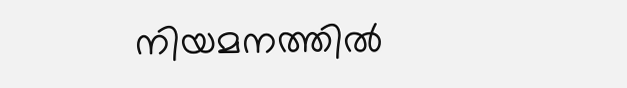നിയമനത്തിൽ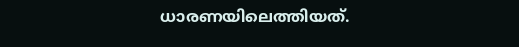ധാരണയിലെത്തിയത്.